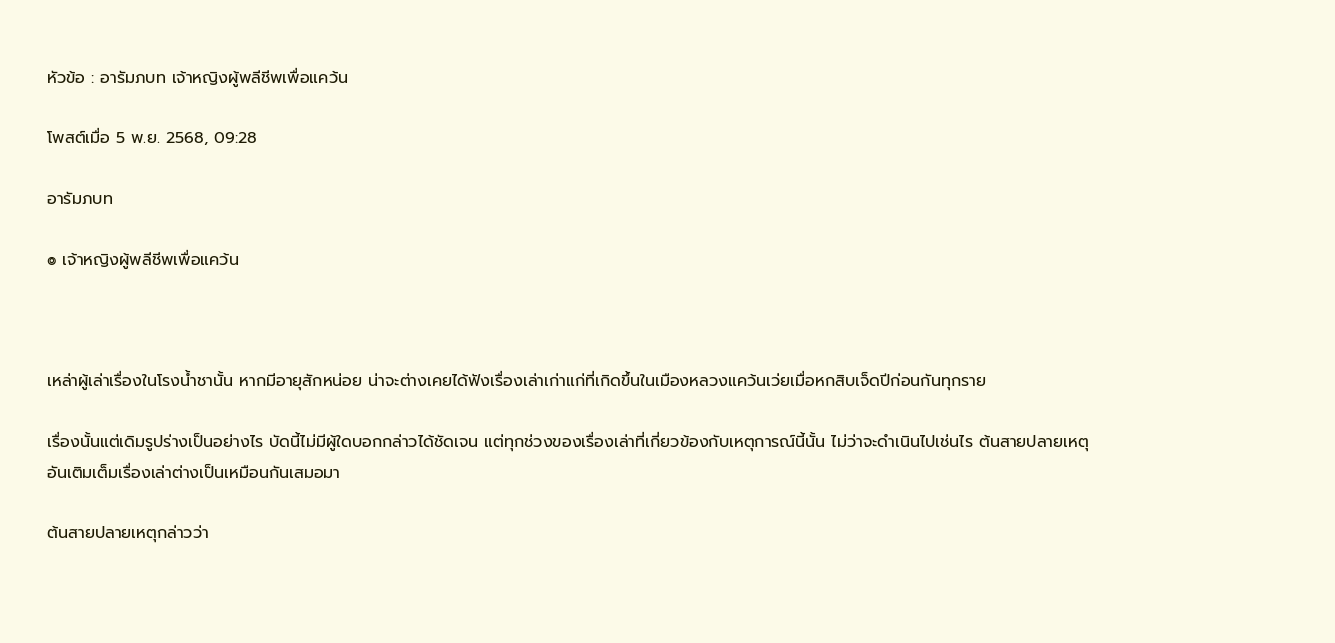หัวข้อ : อารัมภบท เจ้าหญิงผู้พลีชีพเพื่อแคว้น

โพสต์เมื่อ 5 พ.ย. 2568, 09:28

อารัมภบท

๏ เจ้าหญิงผู้พลีชีพเพื่อแคว้น



เหล่าผู้เล่าเรื่องในโรงน้ำชานั้น หากมีอายุสักหน่อย น่าจะต่างเคยได้ฟังเรื่องเล่าเก่าแก่ที่เกิดขึ้นในเมืองหลวงแคว้นเว่ยเมื่อหกสิบเจ็ดปีก่อนกันทุกราย

เรื่องนั้นแต่เดิมรูปร่างเป็นอย่างไร บัดนี้ไม่มีผู้ใดบอกกล่าวได้ชัดเจน แต่ทุกช่วงของเรื่องเล่าที่เกี่ยวข้องกับเหตุการณ์นี้นั้น ไม่ว่าจะดำเนินไปเช่นไร ต้นสายปลายเหตุอันเติมเต็มเรื่องเล่าต่างเป็นเหมือนกันเสมอมา

ต้นสายปลายเหตุกล่าวว่า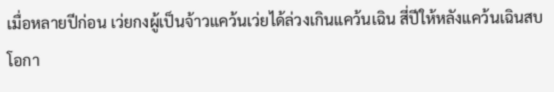เมื่อหลายปีก่อน เว่ยกงผู้เป็นจ้าวแคว้นเว่ยได้ล่วงเกินแคว้นเฉิน สี่ปีให้หลังแคว้นเฉินสบโอกา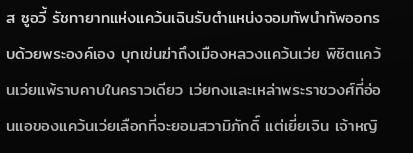ส ซูอวี้ รัชทายาทแห่งแคว้นเฉินรับตำแหน่งจอมทัพนำทัพออกรบด้วยพระองค์เอง บุกเข่นฆ่าถึงเมืองหลวงแคว้นเว่ย พิชิตแคว้นเว่ยแพ้ราบคาบในคราวเดียว เว่ยกงและเหล่าพระราชวงศ์ที่อ่อนแอของแคว้นเว่ยเลือกที่จะยอมสวามิภักดิ์ แต่เยี่ยเจิน เจ้าหญิ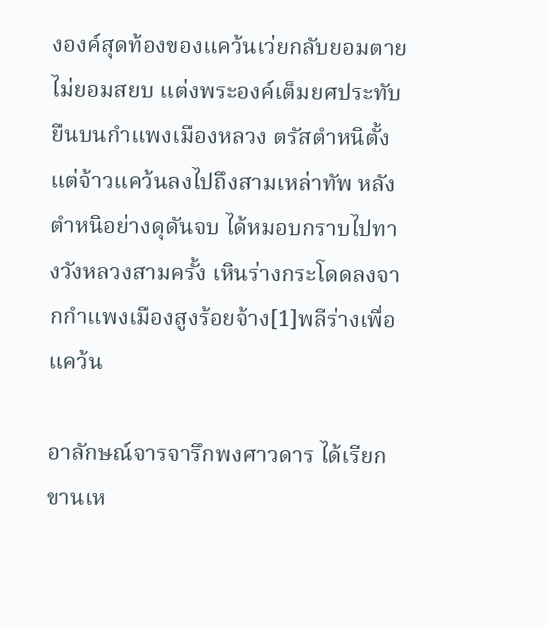งองค์สุดท้องของแคว้นเว่ยกลับยอมตายไม่ยอมสยบ แต่งพระองค์เต็มยศประทับยืนบนกำแพงเมืองหลวง ตรัสตำหนิตั้งแต่จ้าวแคว้นลงไปถึงสามเหล่าทัพ หลังตำหนิอย่างดุดันจบ ได้หมอบกราบไปทางวังหลวงสามครั้ง เหินร่างกระโดดลงจากกำแพงเมืองสูงร้อยจ้าง[1]พลีร่างเพื่อแคว้น

อาลักษณ์จารจารึกพงศาวดาร ได้เรียกขานเห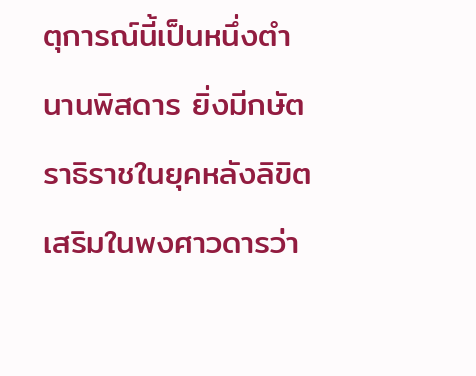ตุการณ์นี้เป็นหนึ่งตำนานพิสดาร ยิ่งมีกษัตราธิราชในยุคหลังลิขิตเสริมในพงศาวดารว่า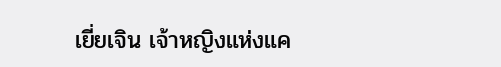เยี่ยเจิน เจ้าหญิงแห่งแค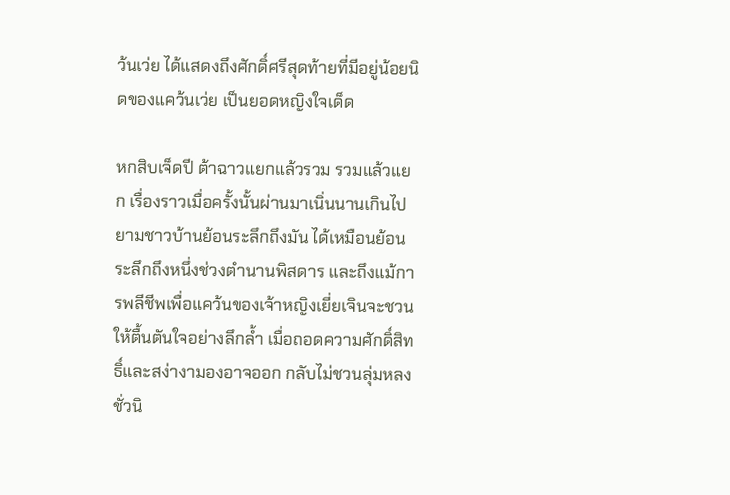ว้นเว่ย ได้แสดงถึงศักดิ์ศรีสุดท้ายที่มีอยู่น้อยนิดของแคว้นเว่ย เป็นยอดหญิงใจเด็ด

หกสิบเจ็ดปี ต้าฉาวแยกแล้วรวม รวมแล้วแยก เรื่องราวเมื่อครั้งนั้นผ่านมาเนิ่นนานเกินไป ยามชาวบ้านย้อนระลึกถึงมัน ได้เหมือนย้อนระลึกถึงหนึ่งช่วงตำนานพิสดาร และถึงแม้การพลีชีพเพื่อแคว้นของเจ้าหญิงเยี่ยเจินจะชวนให้ตื้นตันใจอย่างลึกล้ำ เมื่อถอดความศักดิ์สิทธิ์และสง่างามองอาจออก กลับไม่ชวนลุ่มหลงชั่วนิ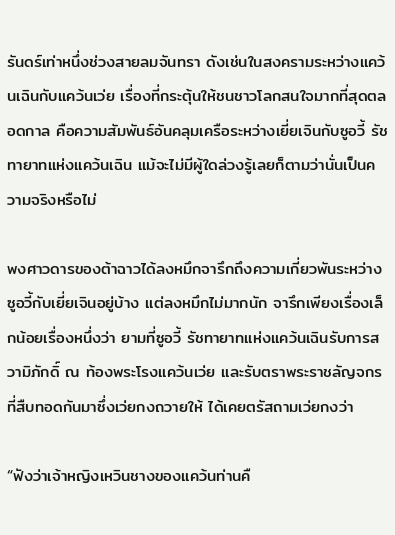รันดร์เท่าหนึ่งช่วงสายลมจันทรา ดังเช่นในสงครามระหว่างแคว้นเฉินกับแคว้นเว่ย เรื่องที่กระตุ้นให้ชนชาวโลกสนใจมากที่สุดตลอดกาล คือความสัมพันธ์อันคลุมเครือระหว่างเยี่ยเจินกับซูอวี้ รัชทายาทแห่งแคว้นเฉิน แม้จะไม่มีผู้ใดล่วงรู้เลยก็ตามว่านั่นเป็นความจริงหรือไม่

พงศาวดารของต้าฉาวได้ลงหมึกจารึกถึงความเกี่ยวพันระหว่างซูอวี้กับเยี่ยเจินอยู่บ้าง แต่ลงหมึกไม่มากนัก จารึกเพียงเรื่องเล็กน้อยเรื่องหนึ่งว่า ยามที่ซูอวี้ รัชทายาทแห่งแคว้นเฉินรับการสวามิภักดิ์ ณ ท้องพระโรงแคว้นเว่ย และรับตราพระราชลัญจกรที่สืบทอดกันมาซึ่งเว่ยกงถวายให้ ได้เคยตรัสถามเว่ยกงว่า

“ฟังว่าเจ้าหญิงเหวินชางของแคว้นท่านคื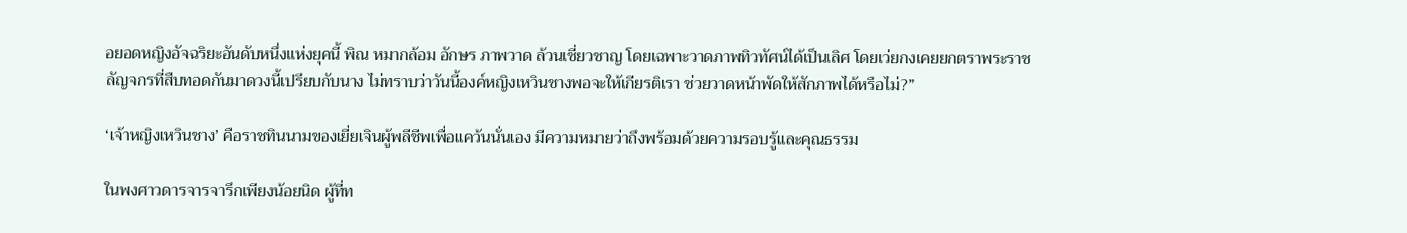อยอดหญิงอัจฉริยะอันดับหนึ่งแห่งยุคนี้ พิณ หมากล้อม อักษร ภาพวาด ล้วนเชี่ยวชาญ โดยเฉพาะวาดภาพทิวทัศน์ได้เป็นเลิศ โดยเว่ยกงเคยยกตราพระราชลัญจกรที่สืบทอดกันมาดวงนี้เปรียบกับนาง ไม่ทราบว่าวันนี้องค์หญิงเหวินชางพอจะให้เกียรติเรา ช่วยวาดหน้าพัดให้สักภาพได้หรือไม่?”

‘เจ้าหญิงเหวินชาง’ คือราชทินนามของเยี่ยเจินผู้พลีชีพเพื่อแคว้นนั่นเอง มีความหมายว่าถึงพร้อมด้วยความรอบรู้และคุณธรรม

ในพงศาวดารจารจารึกเพียงน้อยนิด ผู้ที่ท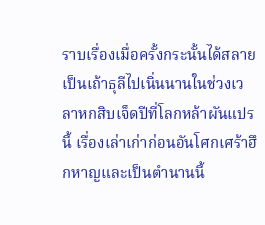ราบเรื่องเมื่อครั้งกระนั้นได้สลายเป็นเถ้าธุลีไปเนิ่นนานในช่วงเวลาหกสิบเจ็ดปีที่โลกหล้าผันแปรนี้ เรื่องเล่าเก่าก่อนอันโศกเศร้าฮึกหาญและเป็นตำนานนี้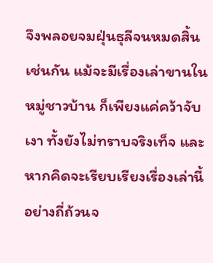จึงพลอยจมฝุ่นธุลีจนหมดสิ้นเช่นกัน แม้จะมีเรื่องเล่าขานในหมู่ชาวบ้าน ก็เพียงแค่คว้าจับเงา ทั้งยังไม่ทราบจริงเท็จ และหากคิดจะเรียบเรียงเรื่องเล่านี้อย่างถี่ถ้วนจ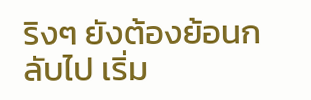ริงๆ ยังต้องย้อนกลับไป เริ่ม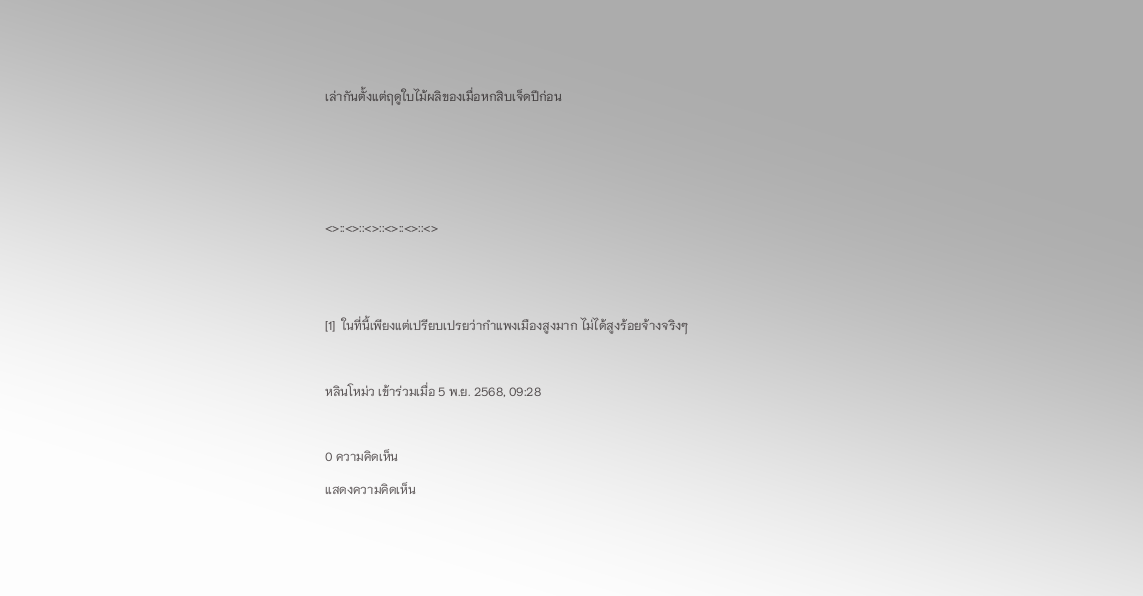เล่ากันตั้งแต่ฤดูใบไม้ผลิของเมื่อหกสิบเจ็ดปีก่อน



<>::<>::<>::<>::<>::<>


[1]  ในที่นี้เพียงแต่เปรียบเปรยว่ากำแพงเมืองสูงมาก ไม่ได้สูงร้อยจ้างจริงๆ

หลินโหม่ว เข้าร่วมเมื่อ 5 พ.ย. 2568, 09:28

0 ความคิดเห็น
แสดงความคิดเห็น